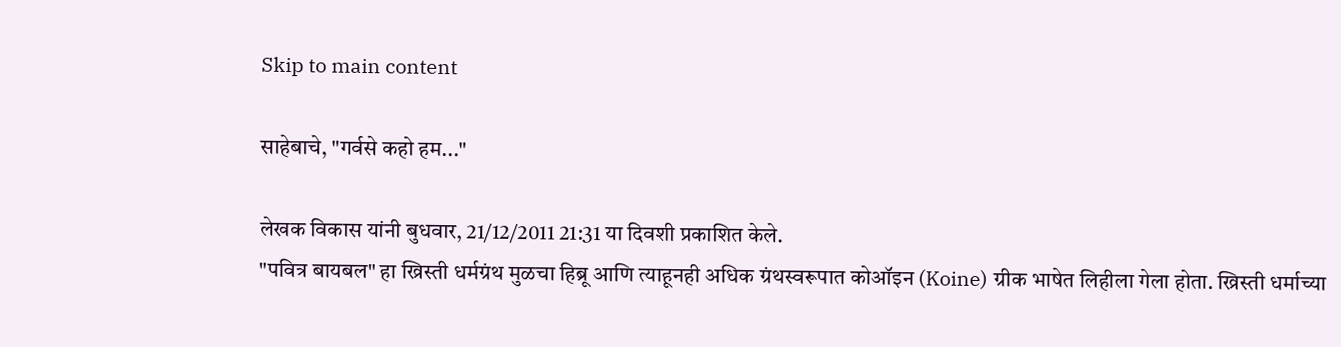Skip to main content

साहेबाचे, "गर्वसे कहो हम..."

लेखक विकास यांनी बुधवार, 21/12/2011 21:31 या दिवशी प्रकाशित केले.
"पवित्र बायबल" हा ख्रिस्ती धर्मग्रंथ मुळचा हिब्रू आणि त्याहूनही अधिक ग्रंथस्वरूपात कोऑइन (Koine) ग्रीक भाषेत लिहीला गेला होता. ख्रिस्ती धर्माच्या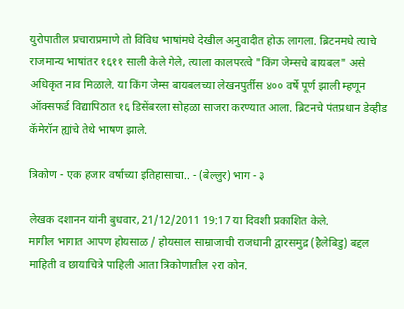युरोपातील प्रचाराप्रमाणे तो विविध भाषांमधे देखील अनुवादीत होऊ लागला. ब्रिटनमधे त्याचे राजमान्य भाषांतर १६११ साली केले गेले, त्याला कालपरत्वे "किंग जेम्सचे बायबल" असे अधिकृत नाव मिळाले. या किंग जेम्स बायबलच्या लेखनपुर्तीस ४०० वर्षे पूर्ण झाली म्हणून ऑक्सफर्ड विद्यापिठात १६ डिसेंबरला सोहळा साजरा करण्यात आला. ब्रिटनचे पंतप्रधान डेव्हीड कॅमेरॉन ह्यांचे तेथे भाषण झाले.

त्रिकोण - एक हजार वर्षाच्या इतिहासाचा.. - (बेल्लुर) भाग - ३

लेखक दशानन यांनी बुधवार, 21/12/2011 19:17 या दिवशी प्रकाशित केले.
मागील भागात आपण होयसाळ / होयसाल साम्राजाची राजधानी द्वारसमुद्र (हैलेबिडु) बद्दल माहिती व छायाचित्रे पाहिली आता त्रिकोणातील २रा कोन.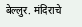बेल्लुर. मंदिराचे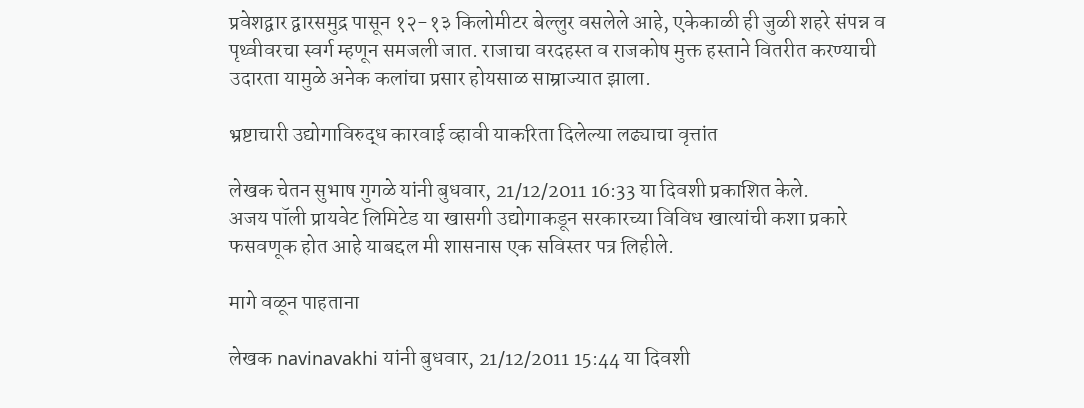प्रवेशद्वार द्वारसमुद्र पासून १२-१३ किलोमीटर बेल्लुर वसलेले आहे, एकेकाळी ही जुळी शहरे संपन्न व पृथ्वीवरचा स्वर्ग म्हणून समजली जात. राजाचा वरदहस्त व राजकोष मुक्त हस्ताने वितरीत करण्याची उदारता यामुळे अनेक कलांचा प्रसार होयसाळ साम्राज्यात झाला.

भ्रष्टाचारी उद्योगाविरुद्ध कारवाई व्हावी याकरिता दिलेल्या लढ्याचा वृत्तांत

लेखक चेतन सुभाष गुगळे यांनी बुधवार, 21/12/2011 16:33 या दिवशी प्रकाशित केले.
अजय पॉली प्रायवेट लिमिटेड या खासगी उद्योगाकडून सरकारच्या विविध खात्यांची कशा प्रकारे फसवणूक होत आहे याबद्दल मी शासनास एक सविस्तर पत्र लिहीले.

मागे वळून पाहताना

लेखक navinavakhi यांनी बुधवार, 21/12/2011 15:44 या दिवशी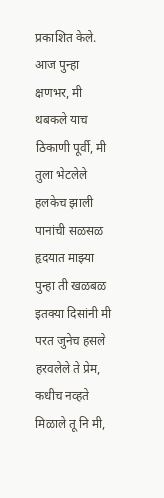प्रकाशित केले.
आज पुन्हा क्षणभर, मी थबकले याच ठिकाणी पूर्वी, मी तुला भेटलेले हलकेच झाली पानांची सळसळ हृदयात माझ्या पुन्हा ती खळबळ इतक्या दिसांनी मी परत जुनेच हसले हरवलेले ते प्रेम, कधीच नव्हते मिळाले तू नि मी,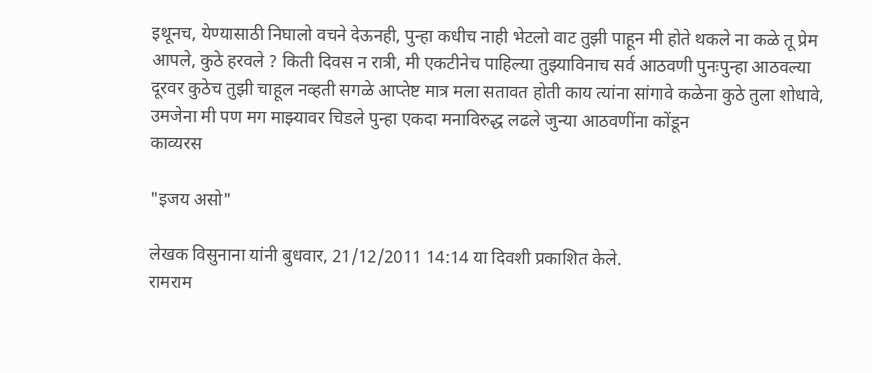इथूनच, येण्यासाठी निघालो वचने देऊनही, पुन्हा कधीच नाही भेटलो वाट तुझी पाहून मी होते थकले ना कळे तू प्रेम आपले, कुठे हरवले ? किती दिवस न रात्री, मी एकटीनेच पाहिल्या तुझ्याविनाच सर्व आठवणी पुनःपुन्हा आठवल्या दूरवर कुठेच तुझी चाहूल नव्हती सगळे आप्तेष्ट मात्र मला सतावत होती काय त्यांना सांगावे कळेना कुठे तुला शोधावे, उमजेना मी पण मग माझ्यावर चिडले पुन्हा एकदा मनाविरुद्ध लढले जुन्या आठवणींना कोंडून
काव्यरस

"इजय असो"

लेखक विसुनाना यांनी बुधवार, 21/12/2011 14:14 या दिवशी प्रकाशित केले.
रामराम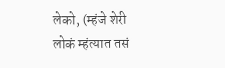लेको, (म्हंजे शेरी लोकं म्हंत्यात तसं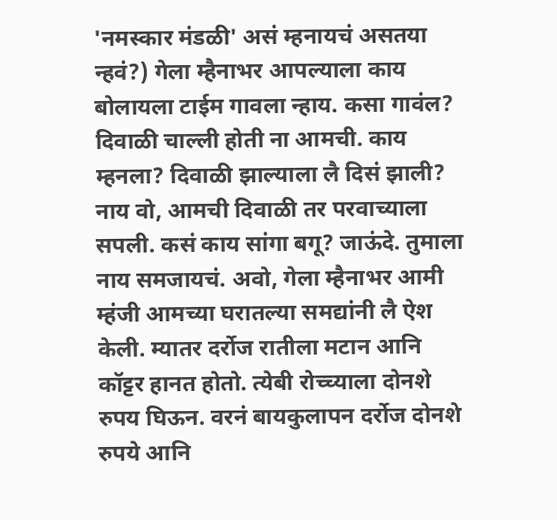'नमस्कार मंडळी' असं म्हनायचं असतया न्हवं?) गेला म्हैनाभर आपल्याला काय बोलायला टाईम गावला न्हाय. कसा गावंल? दिवाळी चाल्ली होती ना आमची. काय म्हनला? दिवाळी झाल्याला लै दिसं झाली? नाय वो, आमची दिवाळी तर परवाच्याला सपली. कसं काय सांगा बगू? जाऊंदे. तुमाला नाय समजायचं. अवो, गेला म्हैनाभर आमी म्हंजी आमच्या घरातल्या समद्यांनी लै ऐश केली. म्यातर दर्रोज रातीला मटान आनि कॉट्टर हानत होतो. त्येबी रोच्च्याला दोनशे रुपय घिऊन. वरनं बायकुलापन दर्रोज दोनशे रुपये आनि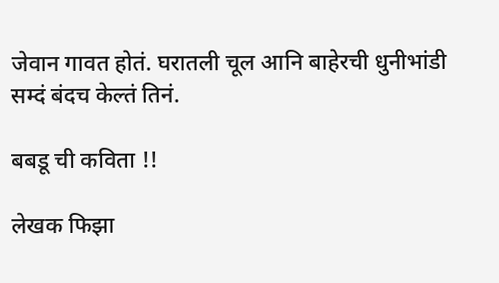जेवान गावत होतं. घरातली चूल आनि बाहेरची धुनीभांडी सम्दं बंदच केल्तं तिनं.

बबडू ची कविता !!

लेखक फिझा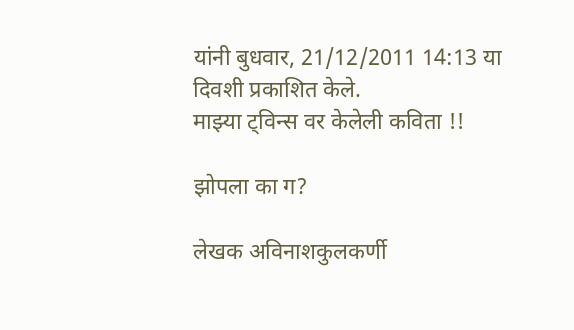यांनी बुधवार, 21/12/2011 14:13 या दिवशी प्रकाशित केले.
माझ्या ट्विन्स वर केलेली कविता !!

झोपला का ग?

लेखक अविनाशकुलकर्णी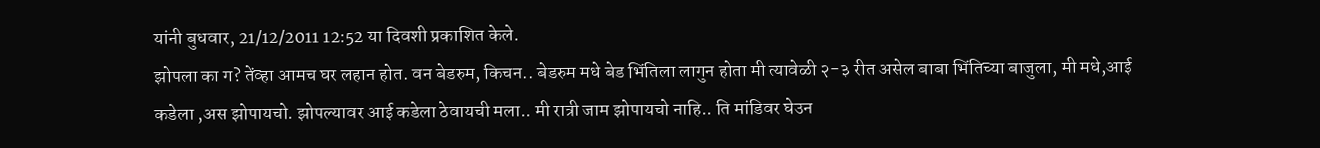यांनी बुधवार, 21/12/2011 12:52 या दिवशी प्रकाशित केले.
झोपला का ग? तेंव्हा आमच घर लहान होत. वन बेडरुम, किचन.. बेडरुम मधे बेड भिंतिला लागुन होता मी त्यावेळी २-३ रीत असेल बाबा भिंतिच्या बाजुला, मी मधे,आई कडेला ,अस झोपायचो. झोपल्यावर आई कडेला ठेवायची मला.. मी रात्री जाम झोपायचो नाहि.. ति मांडिवर घेउन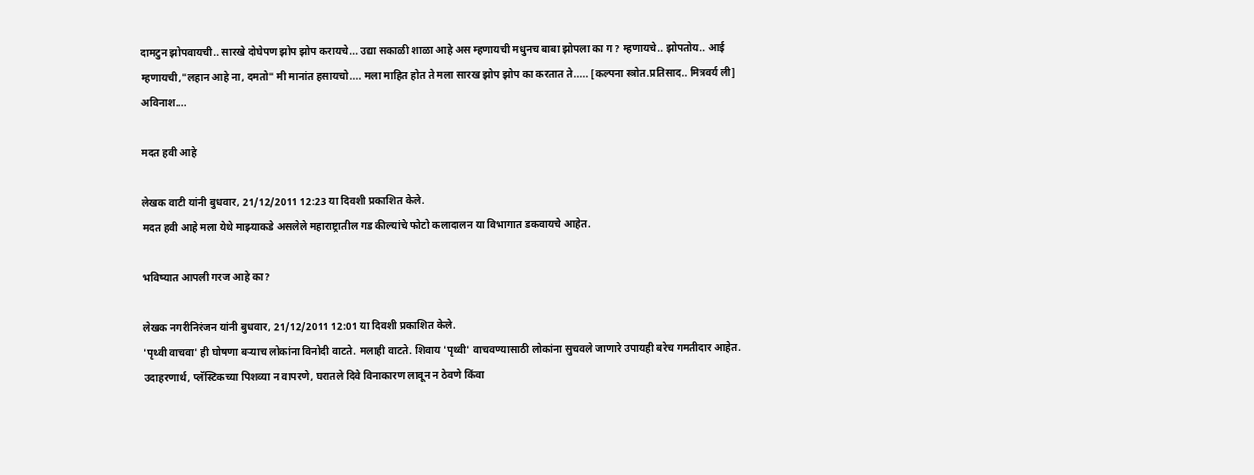दामटुन झोपवायची.. सारखे दोघेपण झोप झोप करायचे... उद्या सकाळी शाळा आहे अस म्हणायची मधुनच बाबा झोपला का ग? म्हणायचे.. झोपतोय.. आई म्हणायची,"लहान आहे ना, दमतो" मी मानांत हसायचो.... मला माहित होत ते मला सारख झोप झोप का करतात ते..... [कल्पना स्त्रोत.प्रतिसाद.. मित्रवर्य ली] अविनाश....

मदत हवी आहे

लेखक वाटी यांनी बुधवार, 21/12/2011 12:23 या दिवशी प्रकाशित केले.
मदत हवी आहे मला येथे माझ्याकडे असलेले महाराष्ट्रातील गड कील्यांचे फोटो कलादालन या विभागात डकवायचे आहेत.

भविष्यात आपली गरज आहे का?

लेखक नगरीनिरंजन यांनी बुधवार, 21/12/2011 12:01 या दिवशी प्रकाशित केले.
'पृथ्वी वाचवा' ही घोषणा बर्‍याच लोकांना विनोदी वाटते. मलाही वाटते. शिवाय 'पृथ्वी' वाचवण्यासाठी लोकांना सुचवले जाणारे उपायही बरेच गमतीदार आहेत. उदाहरणार्थ, प्लॅस्टिकच्या पिशव्या न वापरणे, घरातले दिवे विनाकारण लावून न ठेवणे किंवा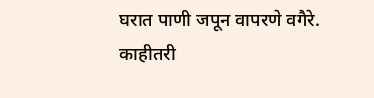घरात पाणी जपून वापरणे वगैरे. काहीतरी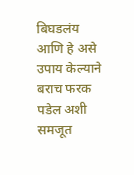बिघडलंय आणि हे असे उपाय केल्याने बराच फरक पडेल अशी समजूत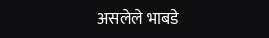असलेले भाबडे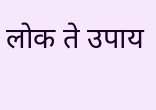लोक ते उपाय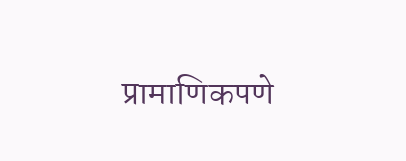प्रामाणिकपणे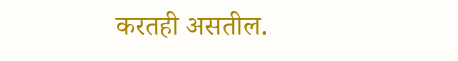करतही असतील.